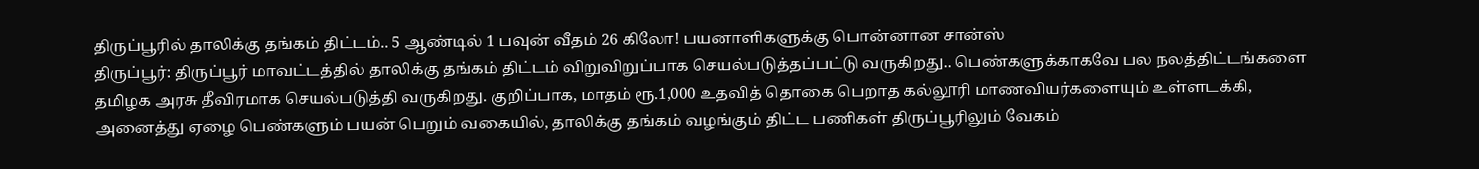திருப்பூரில் தாலிக்கு தங்கம் திட்டம்.. 5 ஆண்டில் 1 பவுன் வீதம் 26 கிலோ! பயனாளிகளுக்கு பொன்னான சான்ஸ்
திருப்பூர்: திருப்பூர் மாவட்டத்தில் தாலிக்கு தங்கம் திட்டம் விறுவிறுப்பாக செயல்படுத்தப்பட்டு வருகிறது.. பெண்களுக்காகவே பல நலத்திட்டங்களை தமிழக அரசு தீவிரமாக செயல்படுத்தி வருகிறது. குறிப்பாக, மாதம் ரூ.1,000 உதவித் தொகை பெறாத கல்லூரி மாணவியர்களையும் உள்ளடக்கி, அனைத்து ஏழை பெண்களும் பயன் பெறும் வகையில், தாலிக்கு தங்கம் வழங்கும் திட்ட பணிகள் திருப்பூரிலும் வேகம்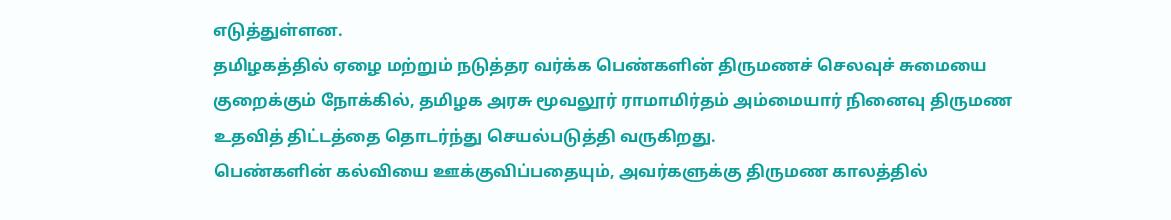எடுத்துள்ளன.
தமிழகத்தில் ஏழை மற்றும் நடுத்தர வர்க்க பெண்களின் திருமணச் செலவுச் சுமையை குறைக்கும் நோக்கில், தமிழக அரசு மூவலூர் ராமாமிர்தம் அம்மையார் நினைவு திருமண உதவித் திட்டத்தை தொடர்ந்து செயல்படுத்தி வருகிறது.
பெண்களின் கல்வியை ஊக்குவிப்பதையும், அவர்களுக்கு திருமண காலத்தில்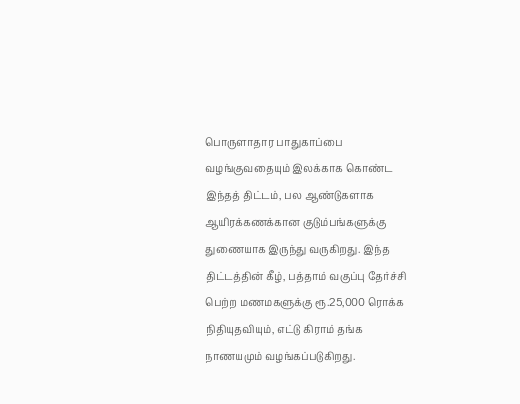பொருளாதார பாதுகாப்பை வழங்குவதையும் இலக்காக கொண்ட இந்தத் திட்டம், பல ஆண்டுகளாக ஆயிரக்கணக்கான குடும்பங்களுக்கு துணையாக இருந்து வருகிறது. இந்த திட்டத்தின் கீழ், பத்தாம் வகுப்பு தேர்ச்சி பெற்ற மணமகளுக்கு ரூ.25,000 ரொக்க நிதியுதவியும், எட்டு கிராம் தங்க நாணயமும் வழங்கப்படுகிறது.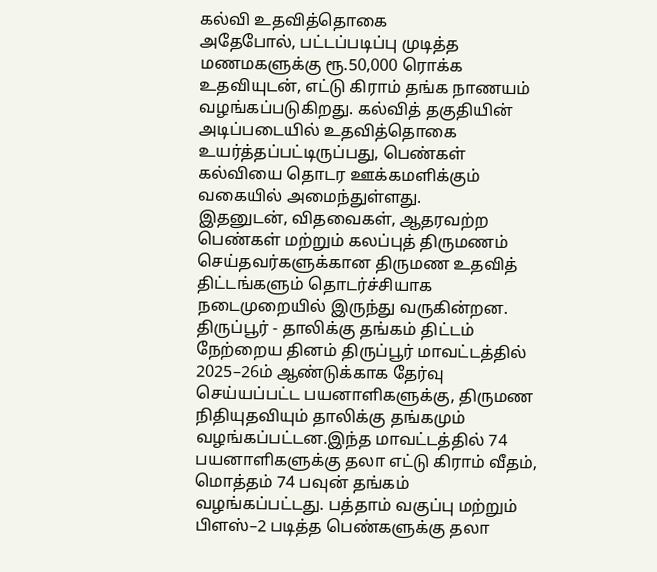கல்வி உதவித்தொகை
அதேபோல், பட்டப்படிப்பு முடித்த மணமகளுக்கு ரூ.50,000 ரொக்க உதவியுடன், எட்டு கிராம் தங்க நாணயம் வழங்கப்படுகிறது. கல்வித் தகுதியின் அடிப்படையில் உதவித்தொகை உயர்த்தப்பட்டிருப்பது, பெண்கள் கல்வியை தொடர ஊக்கமளிக்கும் வகையில் அமைந்துள்ளது.
இதனுடன், விதவைகள், ஆதரவற்ற பெண்கள் மற்றும் கலப்புத் திருமணம் செய்தவர்களுக்கான திருமண உதவித் திட்டங்களும் தொடர்ச்சியாக நடைமுறையில் இருந்து வருகின்றன.
திருப்பூர் - தாலிக்கு தங்கம் திட்டம்
நேற்றைய தினம் திருப்பூர் மாவட்டத்தில் 2025–26ம் ஆண்டுக்காக தேர்வு செய்யப்பட்ட பயனாளிகளுக்கு, திருமண நிதியுதவியும் தாலிக்கு தங்கமும் வழங்கப்பட்டன.இந்த மாவட்டத்தில் 74 பயனாளிகளுக்கு தலா எட்டு கிராம் வீதம், மொத்தம் 74 பவுன் தங்கம் வழங்கப்பட்டது. பத்தாம் வகுப்பு மற்றும் பிளஸ்–2 படித்த பெண்களுக்கு தலா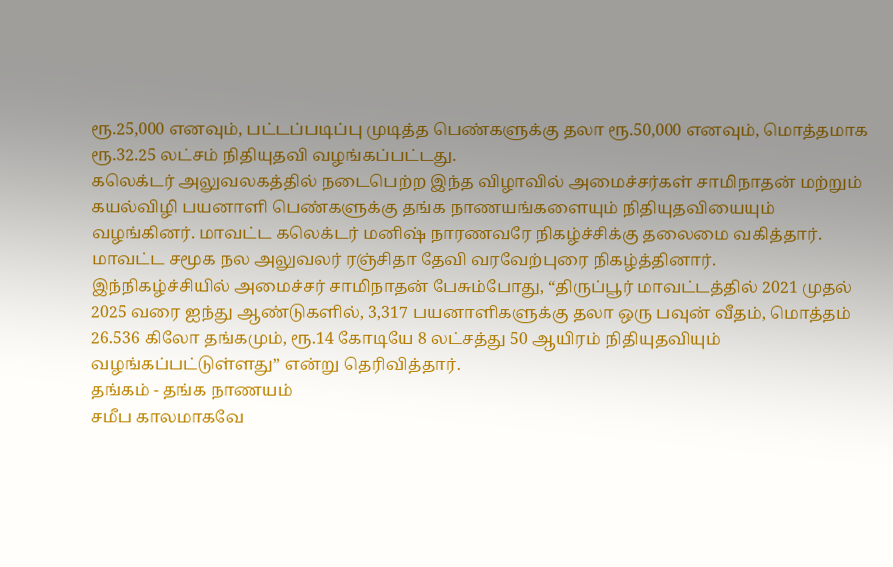ரூ.25,000 எனவும், பட்டப்படிப்பு முடித்த பெண்களுக்கு தலா ரூ.50,000 எனவும், மொத்தமாக ரூ.32.25 லட்சம் நிதியுதவி வழங்கப்பட்டது.
கலெக்டர் அலுவலகத்தில் நடைபெற்ற இந்த விழாவில் அமைச்சர்கள் சாமிநாதன் மற்றும் கயல்விழி பயனாளி பெண்களுக்கு தங்க நாணயங்களையும் நிதியுதவியையும் வழங்கினர். மாவட்ட கலெக்டர் மனிஷ் நாரணவரே நிகழ்ச்சிக்கு தலைமை வகித்தார். மாவட்ட சமூக நல அலுவலர் ரஞ்சிதா தேவி வரவேற்புரை நிகழ்த்தினார்.
இந்நிகழ்ச்சியில் அமைச்சர் சாமிநாதன் பேசும்போது, “திருப்பூர் மாவட்டத்தில் 2021 முதல் 2025 வரை ஐந்து ஆண்டுகளில், 3,317 பயனாளிகளுக்கு தலா ஒரு பவுன் வீதம், மொத்தம் 26.536 கிலோ தங்கமும், ரூ.14 கோடியே 8 லட்சத்து 50 ஆயிரம் நிதியுதவியும் வழங்கப்பட்டுள்ளது” என்று தெரிவித்தார்.
தங்கம் - தங்க நாணயம்
சமீப காலமாகவே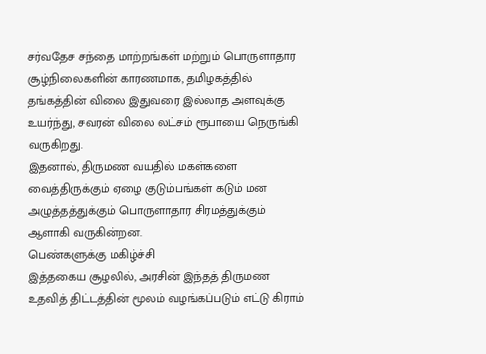சர்வதேச சந்தை மாற்றங்கள் மற்றும் பொருளாதார சூழ்நிலைகளின் காரணமாக, தமிழகத்தில் தங்கத்தின் விலை இதுவரை இல்லாத அளவுக்கு உயர்ந்து, சவரன் விலை லட்சம் ரூபாயை நெருங்கி வருகிறது.
இதனால், திருமண வயதில் மகள்களை வைத்திருக்கும் ஏழை குடும்பங்கள் கடும் மன அழுத்தத்துக்கும் பொருளாதார சிரமத்துக்கும் ஆளாகி வருகின்றன.
பெண்களுக்கு மகிழ்ச்சி
இத்தகைய சூழலில், அரசின் இந்தத் திருமண உதவித் திட்டத்தின் மூலம் வழங்கப்படும் எட்டு கிராம்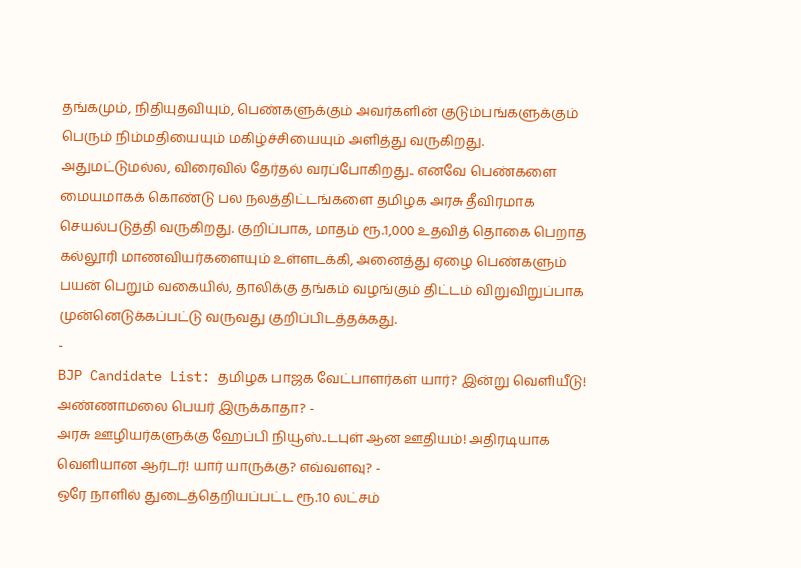தங்கமும், நிதியுதவியும், பெண்களுக்கும் அவர்களின் குடும்பங்களுக்கும் பெரும் நிம்மதியையும் மகிழ்ச்சியையும் அளித்து வருகிறது.
அதுமட்டுமல்ல, விரைவில் தேர்தல் வரப்போகிறது.. எனவே பெண்களை மையமாகக் கொண்டு பல நலத்திட்டங்களை தமிழக அரசு தீவிரமாக செயல்படுத்தி வருகிறது. குறிப்பாக, மாதம் ரூ.1,000 உதவித் தொகை பெறாத கல்லூரி மாணவியர்களையும் உள்ளடக்கி, அனைத்து ஏழை பெண்களும் பயன் பெறும் வகையில், தாலிக்கு தங்கம் வழங்கும் திட்டம் விறுவிறுப்பாக முன்னெடுக்கப்பட்டு வருவது குறிப்பிடத்தக்கது.
-
BJP Candidate List: தமிழக பாஜக வேட்பாளர்கள் யார்? இன்று வெளியீடு! அண்ணாமலை பெயர் இருக்காதா? -
அரசு ஊழியர்களுக்கு ஹேப்பி நியூஸ்..டபுள் ஆன ஊதியம்! அதிரடியாக வெளியான ஆர்டர்! யார் யாருக்கு? எவ்வளவு? -
ஒரே நாளில் துடைத்தெறியப்பட்ட ரூ.10 லட்சம்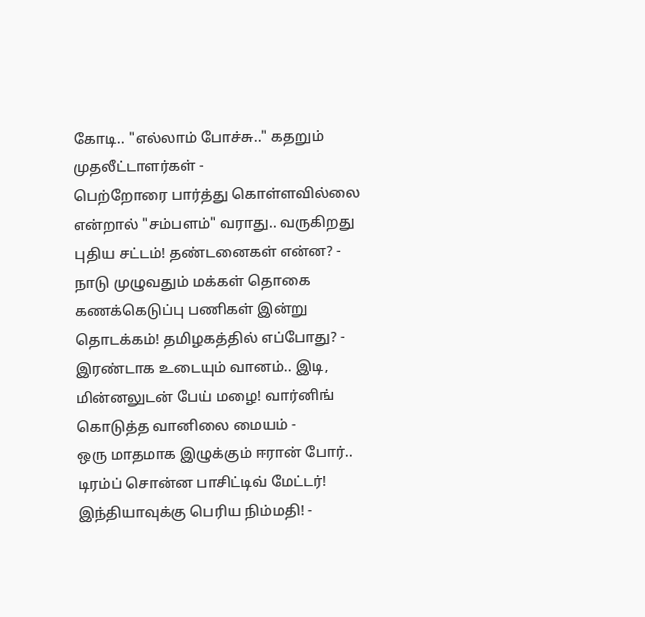கோடி.. "எல்லாம் போச்சு.." கதறும் முதலீட்டாளர்கள் -
பெற்றோரை பார்த்து கொள்ளவில்லை என்றால் "சம்பளம்" வராது.. வருகிறது புதிய சட்டம்! தண்டனைகள் என்ன? -
நாடு முழுவதும் மக்கள் தொகை கணக்கெடுப்பு பணிகள் இன்று தொடக்கம்! தமிழகத்தில் எப்போது? -
இரண்டாக உடையும் வானம்.. இடி, மின்னலுடன் பேய் மழை! வார்னிங் கொடுத்த வானிலை மையம் -
ஒரு மாதமாக இழுக்கும் ஈரான் போர்.. டிரம்ப் சொன்ன பாசிட்டிவ் மேட்டர்! இந்தியாவுக்கு பெரிய நிம்மதி! -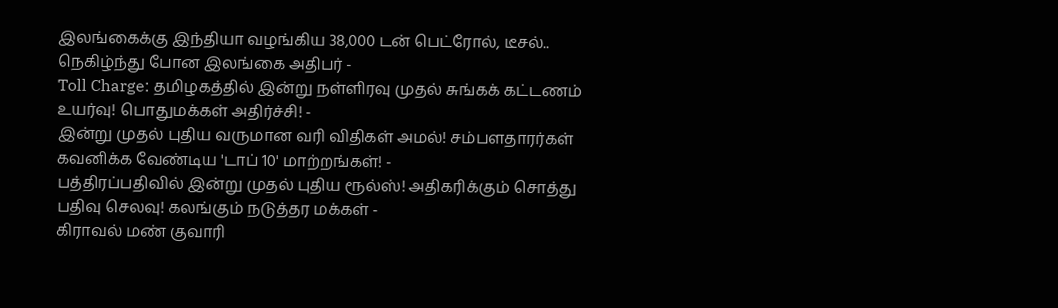இலங்கைக்கு இந்தியா வழங்கிய 38,000 டன் பெட்ரோல், டீசல்.. நெகிழ்ந்து போன இலங்கை அதிபர் -
Toll Charge: தமிழகத்தில் இன்று நள்ளிரவு முதல் சுங்கக் கட்டணம் உயர்வு! பொதுமக்கள் அதிர்ச்சி! -
இன்று முதல் புதிய வருமான வரி விதிகள் அமல்! சம்பளதாரர்கள் கவனிக்க வேண்டிய 'டாப் 10' மாற்றங்கள்! -
பத்திரப்பதிவில் இன்று முதல் புதிய ரூல்ஸ்! அதிகரிக்கும் சொத்து பதிவு செலவு! கலங்கும் நடுத்தர மக்கள் -
கிராவல் மண் குவாரி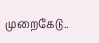முறைகேடு..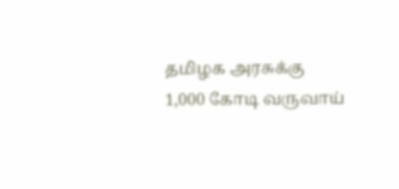தமிழக அரசுக்கு 1,000 கோடி வருவாய்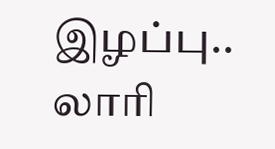இழப்பு.. லாரி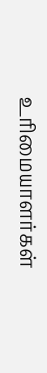உரிமையாளர்கள்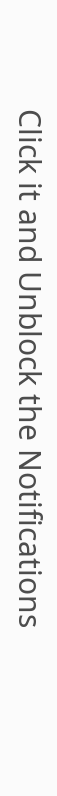Click it and Unblock the Notifications